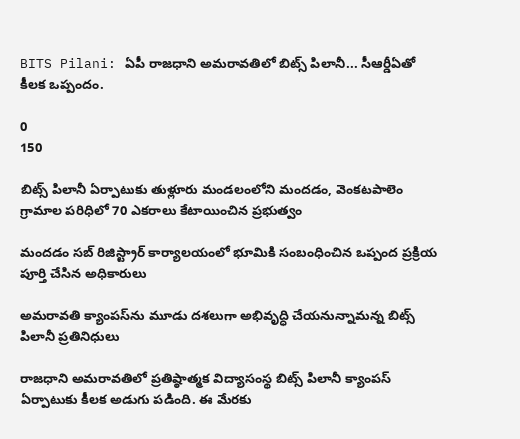BITS Pilani: ఏపీ రాజధాని అమరావతిలో బిట్స్ పిలానీ... సీఆర్డీఏతో కీలక ఒప్పందం.

0
150

బిట్స్ పిలానీ ఏర్పాటుకు తుళ్లూరు మండలంలోని మందడం, వెంకటపాలెం గ్రామాల పరిధిలో 70 ఎకరాలు కేటాయించిన ప్రభుత్వం

మందడం సబ్ రిజిస్ట్రార్ కార్యాలయంలో భూమికి సంబంధించిన ఒప్పంద ప్రక్రియ పూర్తి చేసిన అధికారులు

అమరావతి క్యాంపస్‌ను మూడు దశలుగా అభివృద్ధి చేయనున్నామన్న బిట్స్ పిలానీ ప్రతినిధులు

రాజధాని అమరావతిలో ప్రతిష్ఠాత్మక విద్యాసంస్థ బిట్స్ పిలానీ క్యాంపస్ ఏర్పాటుకు కీలక అడుగు పడింది. ఈ మేరకు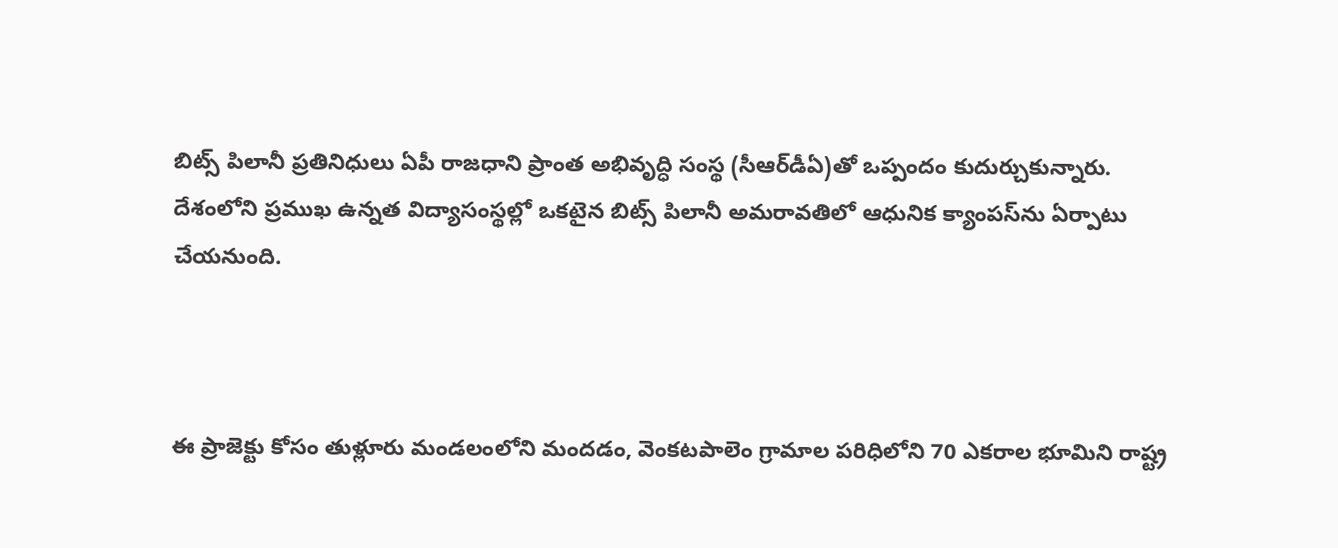బిట్స్ పిలానీ ప్రతినిధులు ఏపీ రాజధాని ప్రాంత అభివృద్ధి సంస్థ (సీఆర్‌డీఏ)తో ఒప్పందం కుదుర్చుకున్నారు. దేశంలోని ప్రముఖ ఉన్నత విద్యాసంస్థల్లో ఒకటైన బిట్స్ పిలానీ అమరావతిలో ఆధునిక క్యాంపస్‌ను ఏర్పాటు చేయనుంది.



ఈ ప్రాజెక్టు కోసం తుళ్లూరు మండలంలోని మందడం, వెంకటపాలెం గ్రామాల పరిధిలోని 70 ఎకరాల భూమిని రాష్ట్ర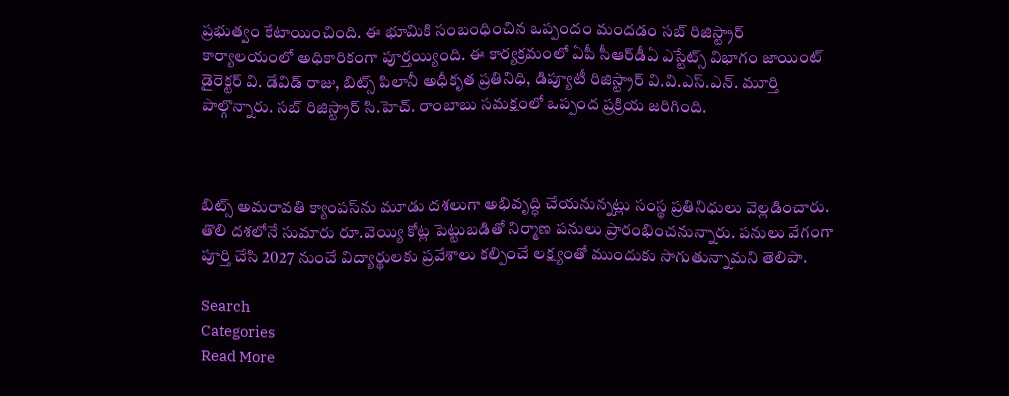ప్రభుత్వం కేటాయించింది. ఈ భూమికి సంబంధించిన ఒప్పందం మందడం సబ్‌ రిజిస్ట్రార్ కార్యాలయంలో అధికారికంగా పూర్తయ్యింది. ఈ కార్యక్రమంలో ఏపీ సీఆర్‌డీఏ ఎస్టేట్స్ విభాగం జాయింట్ డైరెక్టర్ వి. డేవిడ్ రాజు, బిట్స్ పిలానీ అధీకృత ప్రతినిధి, డిప్యూటీ రిజిస్ట్రార్ వి.వి.ఎస్.ఎన్. మూర్తి పాల్గొన్నారు. సబ్‌ రిజిస్ట్రార్ సి.హెచ్. రాంబాబు సమక్షంలో ఒప్పంద ప్రక్రియ జరిగింది.



బిట్స్ అమరావతి క్యాంపస్‌ను మూడు దశలుగా అభివృద్ధి చేయనున్నట్లు సంస్థ ప్రతినిధులు వెల్లడించారు. తొలి దశలోనే సుమారు రూ.వెయ్యి కోట్ల పెట్టుబడితో నిర్మాణ పనులు ప్రారంభించనున్నారు. పనులు వేగంగా పూర్తి చేసి 2027 నుంచే విద్యార్థులకు ప్రవేశాలు కల్పించే లక్ష్యంతో ముందుకు సాగుతున్నామని తెలిపా.

Search
Categories
Read More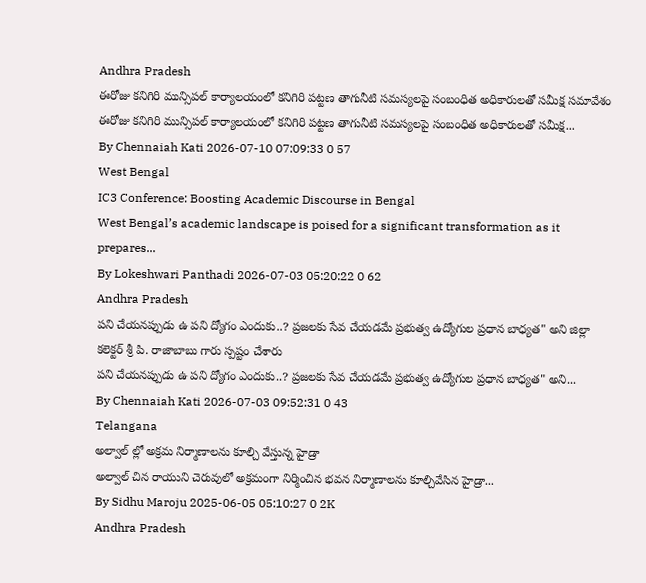Andhra Pradesh
ఈరోజు కనిగిరి మున్సిపల్ కార్యాలయంలో కనిగిరి పట్టణ తాగునీటి సమస్యలపై సంబంధిత అధికారులతో సమీక్ష సమావేశం
ఈరోజు కనిగిరి మున్సిపల్ కార్యాలయంలో కనిగిరి పట్టణ తాగునీటి సమస్యలపై సంబంధిత అధికారులతో సమీక్ష...
By Chennaiah Kati 2026-07-10 07:09:33 0 57
West Bengal
IC3 Conference: Boosting Academic Discourse in Bengal
West Bengal’s academic landscape is poised for a significant transformation as it prepares...
By Lokeshwari Panthadi 2026-07-03 05:20:22 0 62
Andhra Pradesh
పని చేయనప్పుడు ఉ పని ద్యోగం ఎందుకు..? ప్రజలకు సేవ చేయడమే ప్రభుత్వ ఉద్యోగుల ప్రధాన బాధ్యత" అని జిల్లా కలెక్టర్ శ్రీ పి. రాజాబాబు గారు స్పష్టం చేశారు
పని చేయనప్పుడు ఉ పని ద్యోగం ఎందుకు..? ప్రజలకు సేవ చేయడమే ప్రభుత్వ ఉద్యోగుల ప్రధాన బాధ్యత" అని...
By Chennaiah Kati 2026-07-03 09:52:31 0 43
Telangana
అల్వాల్ ల్లో అక్రమ నిర్మాణాలను కూల్చి వేస్తున్న హైడ్రా
అల్వాల్ చిన రాయుని చెరువులో అక్రమంగా నిర్మించిన భవన నిర్మాణాలను కూల్చివేసిన హైడ్రా...
By Sidhu Maroju 2025-06-05 05:10:27 0 2K
Andhra Pradesh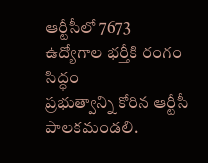ఆర్టీసీలో 7673 ఉద్యోగాల భర్తీకి రంగం సిద్ధం
ప్రభుత్వాన్ని కోరిన ఆర్టీసీ పాలకమండలి.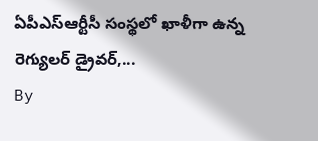ఏపీఎస్ఆర్టీసీ సంస్థలో ఖాళీగా ఉన్న రెగ్యులర్ డ్రైవర్,...
By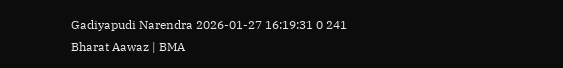Gadiyapudi Narendra 2026-01-27 16:19:31 0 241
Bharat Aawaz | BMA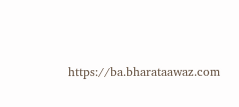https://ba.bharataawaz.com